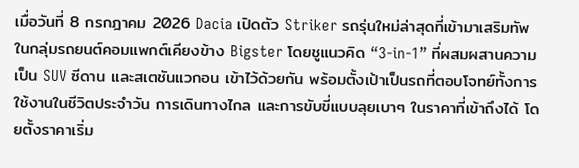เมื่อวันที่ 8 กรกฎาคม 2026 Dacia เปิดตัว Striker รถรุ่นใหม่ล่าสุดที่เข้ามาเสริมทัพในกลุ่มรถยนต์คอมแพกต์เคียงข้าง Bigster โดยชูแนวคิด “3-in-1” ที่ผสมผสานความเป็น SUV ซีดาน และสเตชันแวกอน เข้าไว้ด้วยกัน พร้อมตั้งเป้าเป็นรถที่ตอบโจทย์ทั้งการใช้งานในชีวิตประจำวัน การเดินทางไกล และการขับขี่แบบลุยเบาๆ ในราคาที่เข้าถึงได้ โดยตั้งราคาเริ่ม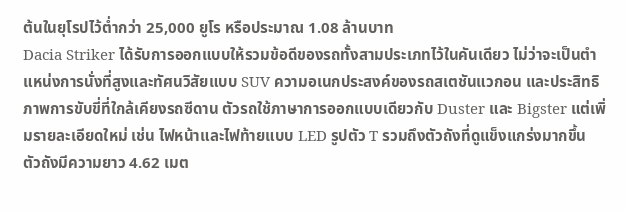ต้นในยุโรปไว้ต่ำกว่า 25,000 ยูโร หรือประมาณ 1.08 ล้านบาท
Dacia Striker ได้รับการออกแบบให้รวมข้อดีของรถทั้งสามประเภทไว้ในคันเดียว ไม่ว่าจะเป็นตำแหน่งการนั่งที่สูงและทัศนวิสัยแบบ SUV ความอเนกประสงค์ของรถสเตชันแวกอน และประสิทธิภาพการขับขี่ที่ใกล้เคียงรถซีดาน ตัวรถใช้ภาษาการออกแบบเดียวกับ Duster และ Bigster แต่เพิ่มรายละเอียดใหม่ เช่น ไฟหน้าและไฟท้ายแบบ LED รูปตัว T รวมถึงตัวถังที่ดูแข็งแกร่งมากขึ้น
ตัวถังมีความยาว 4.62 เมต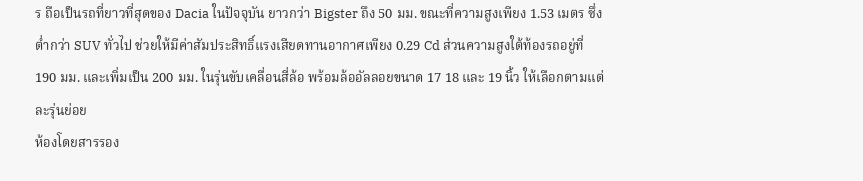ร ถือเป็นรถที่ยาวที่สุดของ Dacia ในปัจจุบัน ยาวกว่า Bigster ถึง 50 มม. ขณะที่ความสูงเพียง 1.53 เมตร ซึ่งต่ำกว่า SUV ทั่วไป ช่วยให้มีค่าสัมประสิทธิ์แรงเสียดทานอากาศเพียง 0.29 Cd ส่วนความสูงใต้ท้องรถอยู่ที่ 190 มม. และเพิ่มเป็น 200 มม. ในรุ่นขับเคลื่อนสี่ล้อ พร้อมล้ออัลลอยขนาด 17 18 และ 19 นิ้ว ให้เลือกตามแต่ละรุ่นย่อย
ห้องโดยสารรอง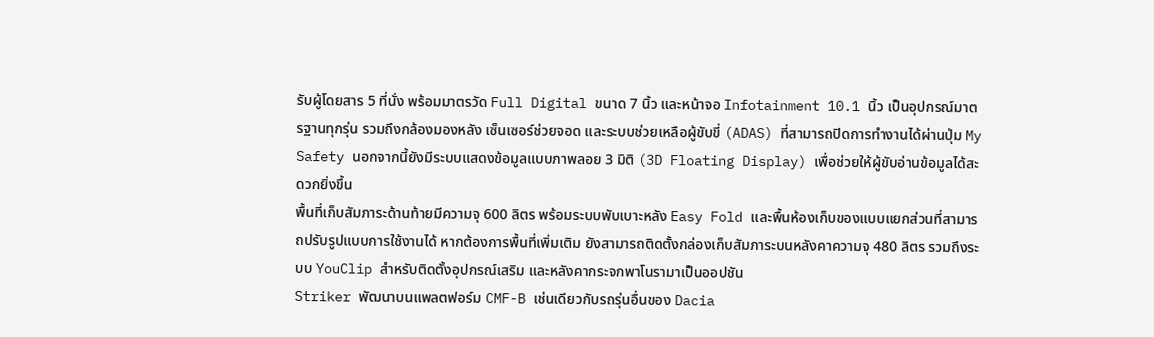รับผู้โดยสาร 5 ที่นั่ง พร้อมมาตรวัด Full Digital ขนาด 7 นิ้ว และหน้าจอ Infotainment 10.1 นิ้ว เป็นอุปกรณ์มาตรฐานทุกรุ่น รวมถึงกล้องมองหลัง เซ็นเซอร์ช่วยจอด และระบบช่วยเหลือผู้ขับขี่ (ADAS) ที่สามารถปิดการทำงานได้ผ่านปุ่ม My Safety นอกจากนี้ยังมีระบบแสดงข้อมูลแบบภาพลอย 3 มิติ (3D Floating Display) เพื่อช่วยให้ผู้ขับอ่านข้อมูลได้สะดวกยิ่งขึ้น
พื้นที่เก็บสัมภาระด้านท้ายมีความจุ 600 ลิตร พร้อมระบบพับเบาะหลัง Easy Fold และพื้นห้องเก็บของแบบแยกส่วนที่สามารถปรับรูปแบบการใช้งานได้ หากต้องการพื้นที่เพิ่มเติม ยังสามารถติดตั้งกล่องเก็บสัมภาระบนหลังคาความจุ 480 ลิตร รวมถึงระบบ YouClip สำหรับติดตั้งอุปกรณ์เสริม และหลังคากระจกพาโนรามาเป็นออปชัน
Striker พัฒนาบนแพลตฟอร์ม CMF-B เช่นเดียวกับรถรุ่นอื่นของ Dacia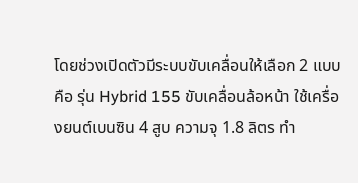โดยช่วงเปิดตัวมีระบบขับเคลื่อนให้เลือก 2 แบบ คือ รุ่น Hybrid 155 ขับเคลื่อนล้อหน้า ใช้เครื่องยนต์เบนซิน 4 สูบ ความจุ 1.8 ลิตร ทำ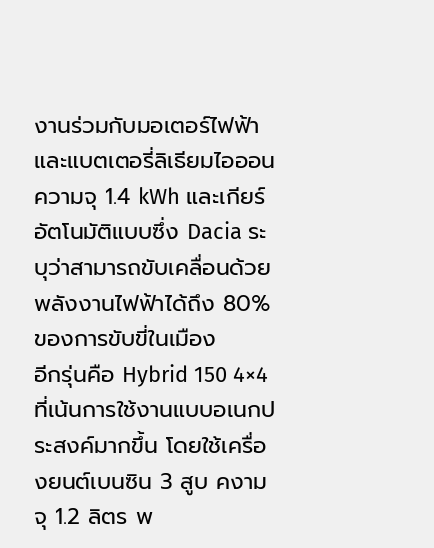งานร่วมกับมอเตอร์ไฟฟ้าและแบตเตอรี่ลิเธียมไอออนความจุ 1.4 kWh และเกียร์อัตโนมัติแบบซึ่ง Dacia ระบุว่าสามารถขับเคลื่อนด้วยพลังงานไฟฟ้าได้ถึง 80% ของการขับขี่ในเมือง
อีกรุ่นคือ Hybrid 150 4×4 ที่เน้นการใช้งานแบบอเนกประสงค์มากขึ้น โดยใช้เครื่องยนต์เบนซิน 3 สูบ คงามจุ 1.2 ลิตร พ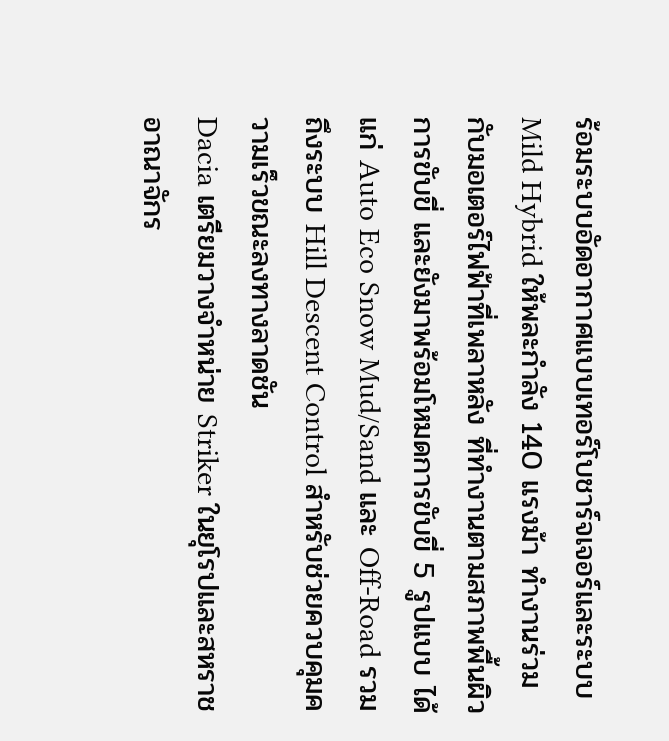ร้อมระบบอัดอากาศแบบเทอร์โบชาร์จเจอร์และระบบ Mild Hybrid ให้พละกำลัง 140 แรงม้า ทำงานร่วมกับมอเตอร์ไฟฟ้าที่เพลาหลัง ที่ทำงานตามสภาพพื้นผิวการขับขี่ และยังมาพร้อมโหมดการขับขี่ 5 รูปแบบ ได้แก่ Auto Eco Snow Mud/Sand และ Off-Road รวมถึงระบบ Hill Descent Control สำหรับช่วยควบคุมความเร็วขณะลงทางลาดชัน
Dacia เตรียมวางจำหน่าย Striker ในยุโรปและสหราชอาณาจักร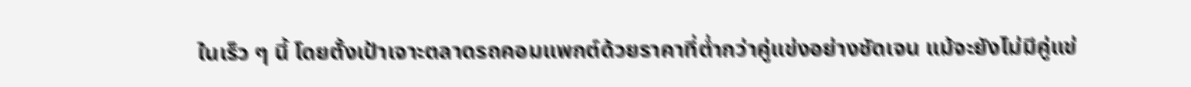ในเร็ว ๆ นี้ โดยตั้งเป้าเจาะตลาดรถคอมแพกต์ด้วยราคาที่ต่ำกว่าคู่แข่งอย่างชัดเจน แม้จะยังไม่มีคู่แข่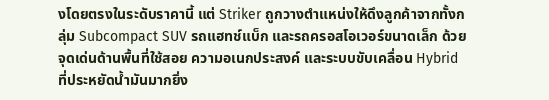งโดยตรงในระดับราคานี้ แต่ Striker ถูกวางตำแหน่งให้ดึงลูกค้าจากทั้งกลุ่ม Subcompact SUV รถแฮทช์แบ็ก และรถครอสโอเวอร์ขนาดเล็ก ด้วยจุดเด่นด้านพื้นที่ใช้สอย ความอเนกประสงค์ และระบบขับเคลื่อน Hybrid ที่ประหยัดน้ำมันมากยิ่ง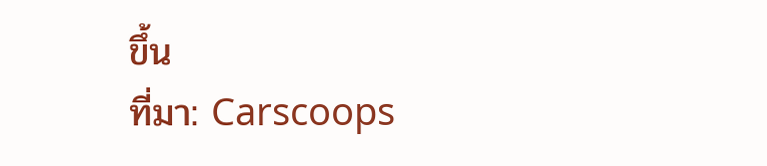ขึ้น
ที่มา: Carscoops